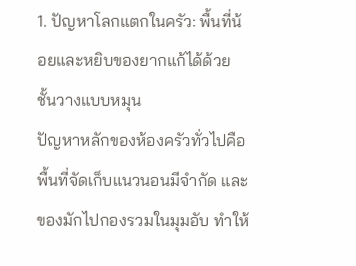1. ปัญหาโลกแตกในครัว: พื้นที่น้อยและหยิบของยากแก้ได้ด้วยชั้นวางแบบหมุน
ปัญหาหลักของห้องครัวทั่วไปคือ พื้นที่จัดเก็บแนวนอนมีจำกัด และของมักไปกองรวมในมุมอับ ทำให้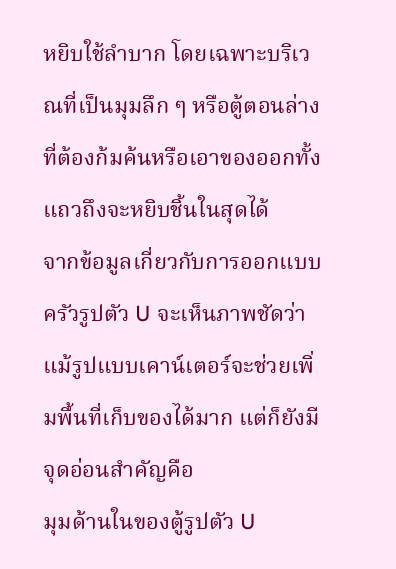หยิบใช้ลำบาก โดยเฉพาะบริเวณที่เป็นมุมลึก ๆ หรือตู้ตอนล่าง ที่ต้องก้มค้นหรือเอาของออกทั้งแถวถึงจะหยิบชิ้นในสุดได้
จากข้อมูลเกี่ยวกับการออกแบบครัวรูปตัว U จะเห็นภาพชัดว่า แม้รูปแบบเคาน์เตอร์จะช่วยเพิ่มพื้นที่เก็บของได้มาก แต่ก็ยังมีจุดอ่อนสำคัญคือ
มุมด้านในของตู้รูปตัว U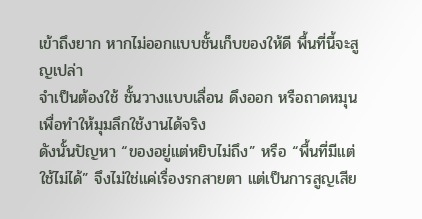เข้าถึงยาก หากไม่ออกแบบชั้นเก็บของให้ดี พื้นที่นี้จะสูญเปล่า
จำเป็นต้องใช้ ชั้นวางแบบเลื่อน ดึงออก หรือถาดหมุน เพื่อทำให้มุมลึกใช้งานได้จริง
ดังนั้นปัญหา “ของอยู่แต่หยิบไม่ถึง” หรือ “พื้นที่มีแต่ใช้ไม่ได้” จึงไม่ใช่แค่เรื่องรกสายตา แต่เป็นการสูญเสีย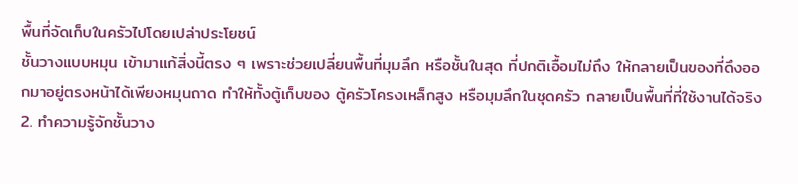พื้นที่จัดเก็บในครัวไปโดยเปล่าประโยชน์
ชั้นวางแบบหมุน เข้ามาแก้สิ่งนี้ตรง ๆ เพราะช่วยเปลี่ยนพื้นที่มุมลึก หรือชั้นในสุด ที่ปกติเอื้อมไม่ถึง ให้กลายเป็นของที่ดึงออกมาอยู่ตรงหน้าได้เพียงหมุนถาด ทำให้ทั้งตู้เก็บของ ตู้ครัวโครงเหล็กสูง หรือมุมลึกในชุดครัว กลายเป็นพื้นที่ที่ใช้งานได้จริง
2. ทำความรู้จักชั้นวาง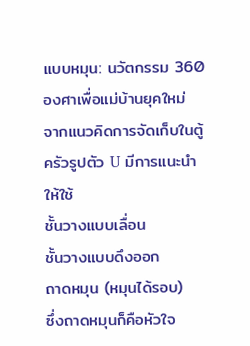แบบหมุน: นวัตกรรม 360 องศาเพื่อแม่บ้านยุคใหม่
จากแนวคิดการจัดเก็บในตู้ครัวรูปตัว U มีการแนะนำให้ใช้
ชั้นวางแบบเลื่อน
ชั้นวางแบบดึงออก
ถาดหมุน (หมุนได้รอบ)
ซึ่งถาดหมุนก็คือหัวใจ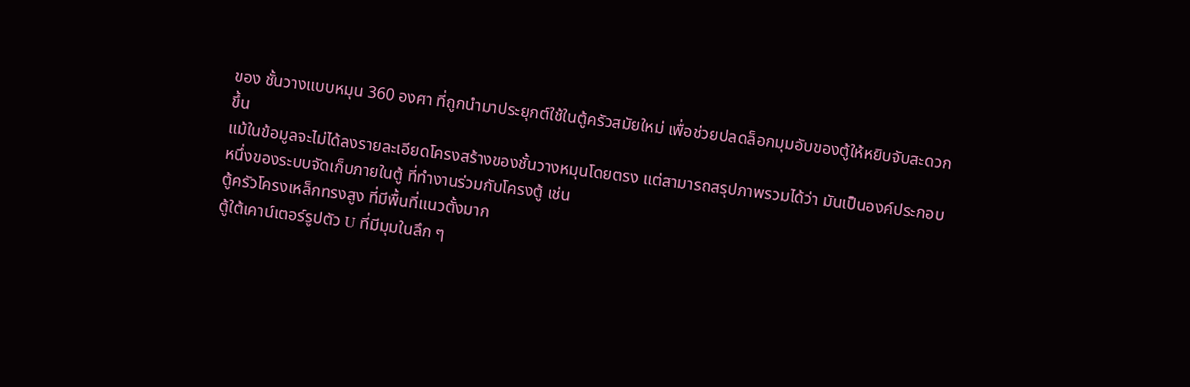ของ ชั้นวางแบบหมุน 360 องศา ที่ถูกนำมาประยุกต์ใช้ในตู้ครัวสมัยใหม่ เพื่อช่วยปลดล็อกมุมอับของตู้ให้หยิบจับสะดวกขึ้น
แม้ในข้อมูลจะไม่ได้ลงรายละเอียดโครงสร้างของชั้นวางหมุนโดยตรง แต่สามารถสรุปภาพรวมได้ว่า มันเป็นองค์ประกอบหนึ่งของระบบจัดเก็บภายในตู้ ที่ทำงานร่วมกับโครงตู้ เช่น
ตู้ครัวโครงเหล็กทรงสูง ที่มีพื้นที่แนวตั้งมาก
ตู้ใต้เคาน์เตอร์รูปตัว U ที่มีมุมในลึก ๆ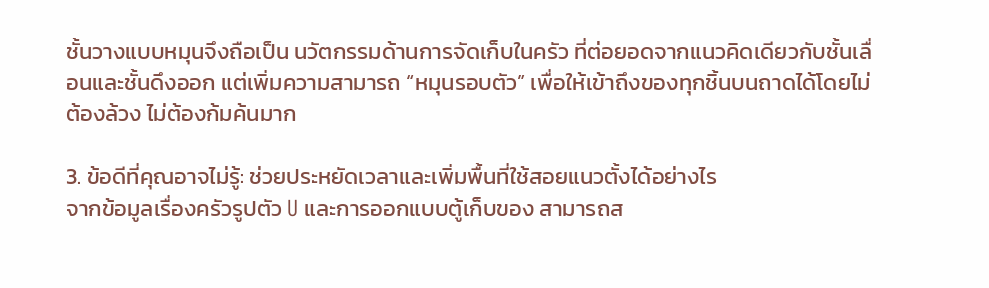ชั้นวางแบบหมุนจึงถือเป็น นวัตกรรมด้านการจัดเก็บในครัว ที่ต่อยอดจากแนวคิดเดียวกับชั้นเลื่อนและชั้นดึงออก แต่เพิ่มความสามารถ “หมุนรอบตัว” เพื่อให้เข้าถึงของทุกชิ้นบนถาดได้โดยไม่ต้องล้วง ไม่ต้องก้มค้นมาก

3. ข้อดีที่คุณอาจไม่รู้: ช่วยประหยัดเวลาและเพิ่มพื้นที่ใช้สอยแนวตั้งได้อย่างไร
จากข้อมูลเรื่องครัวรูปตัว U และการออกแบบตู้เก็บของ สามารถส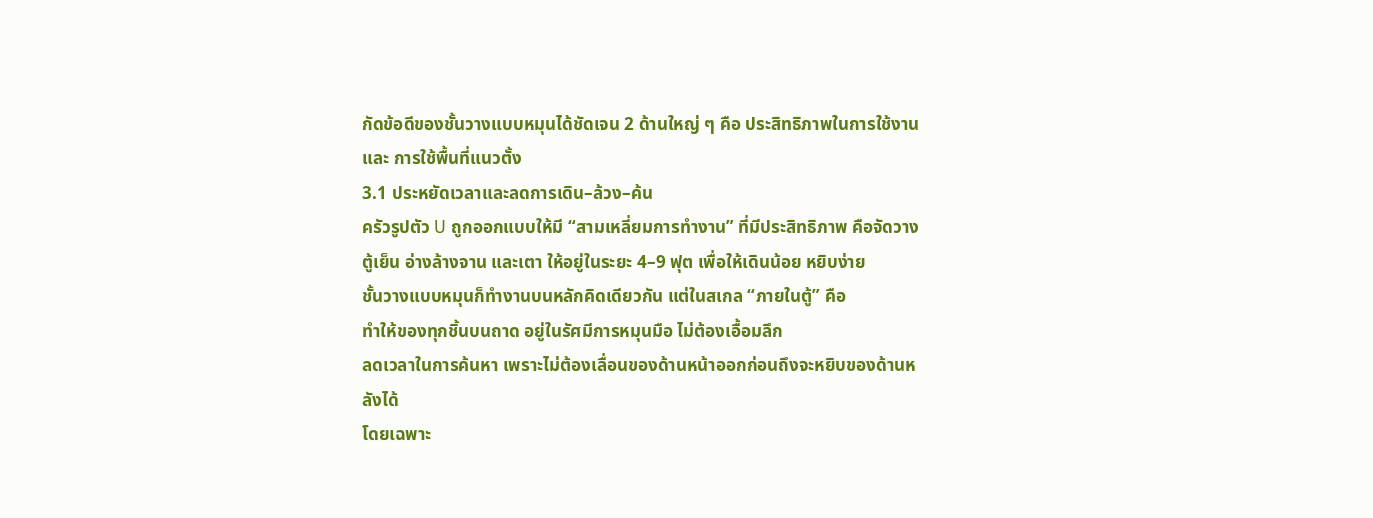กัดข้อดีของชั้นวางแบบหมุนได้ชัดเจน 2 ด้านใหญ่ ๆ คือ ประสิทธิภาพในการใช้งาน และ การใช้พื้นที่แนวตั้ง
3.1 ประหยัดเวลาและลดการเดิน–ล้วง–ค้น
ครัวรูปตัว U ถูกออกแบบให้มี “สามเหลี่ยมการทำงาน” ที่มีประสิทธิภาพ คือจัดวางตู้เย็น อ่างล้างจาน และเตา ให้อยู่ในระยะ 4–9 ฟุต เพื่อให้เดินน้อย หยิบง่าย
ชั้นวางแบบหมุนก็ทำงานบนหลักคิดเดียวกัน แต่ในสเกล “ภายในตู้” คือ
ทำให้ของทุกชิ้นบนถาด อยู่ในรัศมีการหมุนมือ ไม่ต้องเอื้อมลึก
ลดเวลาในการค้นหา เพราะไม่ต้องเลื่อนของด้านหน้าออกก่อนถึงจะหยิบของด้านหลังได้
โดยเฉพาะ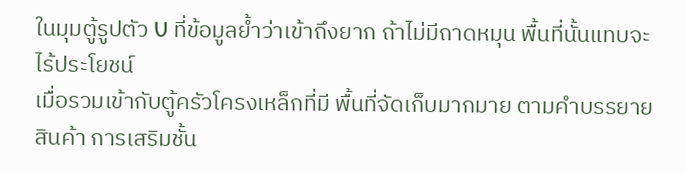ในมุมตู้รูปตัว U ที่ข้อมูลย้ำว่าเข้าถึงยาก ถ้าไม่มีถาดหมุน พื้นที่นั้นแทบจะไร้ประโยชน์
เมื่อรวมเข้ากับตู้ครัวโครงเหล็กที่มี พื้นที่จัดเก็บมากมาย ตามคำบรรยายสินค้า การเสริมชั้น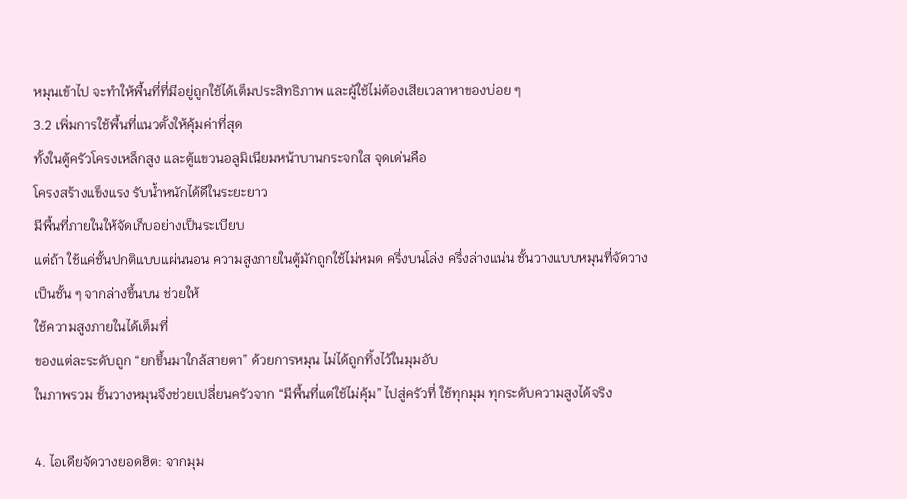หมุนเข้าไป จะทำให้พื้นที่ที่มีอยู่ถูกใช้ได้เต็มประสิทธิภาพ และผู้ใช้ไม่ต้องเสียเวลาหาของบ่อย ๆ
3.2 เพิ่มการใช้พื้นที่แนวตั้งให้คุ้มค่าที่สุด
ทั้งในตู้ครัวโครงเหล็กสูง และตู้แขวนอลูมิเนียมหน้าบานกระจกใส จุดเด่นคือ
โครงสร้างแข็งแรง รับน้ำหนักได้ดีในระยะยาว
มีพื้นที่ภายในให้จัดเก็บอย่างเป็นระเบียบ
แต่ถ้า ใช้แค่ชั้นปกติแบบแผ่นนอน ความสูงภายในตู้มักถูกใช้ไม่หมด ครึ่งบนโล่ง ครึ่งล่างแน่น ชั้นวางแบบหมุนที่จัดวางเป็นชั้น ๆ จากล่างขึ้นบน ช่วยให้
ใช้ความสูงภายในได้เต็มที่
ของแต่ละระดับถูก “ยกขึ้นมาใกล้สายตา” ด้วยการหมุน ไม่ได้ถูกทิ้งไว้ในมุมอับ
ในภาพรวม ชั้นวางหมุนจึงช่วยเปลี่ยนครัวจาก “มีพื้นที่แต่ใช้ไม่คุ้ม” ไปสู่ครัวที่ ใช้ทุกมุม ทุกระดับความสูงได้จริง

4. ไอเดียจัดวางยอดฮิต: จากมุม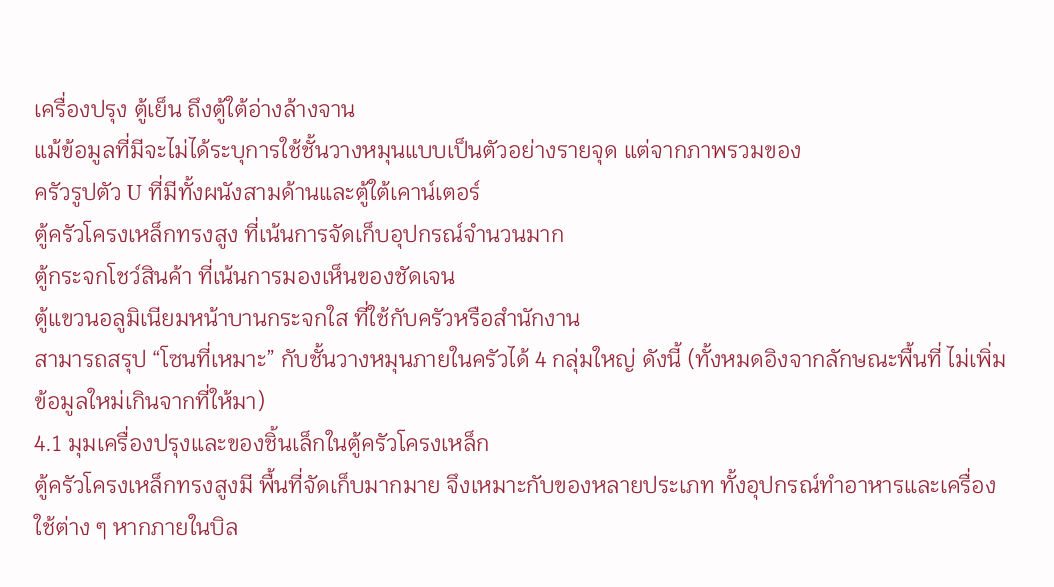เครื่องปรุง ตู้เย็น ถึงตู้ใต้อ่างล้างจาน
แม้ข้อมูลที่มีจะไม่ได้ระบุการใช้ชั้นวางหมุนแบบเป็นตัวอย่างรายจุด แต่จากภาพรวมของ
ครัวรูปตัว U ที่มีทั้งผนังสามด้านและตู้ใต้เคาน์เตอร์
ตู้ครัวโครงเหล็กทรงสูง ที่เน้นการจัดเก็บอุปกรณ์จำนวนมาก
ตู้กระจกโชว์สินค้า ที่เน้นการมองเห็นของชัดเจน
ตู้แขวนอลูมิเนียมหน้าบานกระจกใส ที่ใช้กับครัวหรือสำนักงาน
สามารถสรุป “โซนที่เหมาะ” กับชั้นวางหมุนภายในครัวได้ 4 กลุ่มใหญ่ ดังนี้ (ทั้งหมดอิงจากลักษณะพื้นที่ ไม่เพิ่มข้อมูลใหม่เกินจากที่ให้มา)
4.1 มุมเครื่องปรุงและของชิ้นเล็กในตู้ครัวโครงเหล็ก
ตู้ครัวโครงเหล็กทรงสูงมี พื้นที่จัดเก็บมากมาย จึงเหมาะกับของหลายประเภท ทั้งอุปกรณ์ทำอาหารและเครื่องใช้ต่าง ๆ หากภายในบิล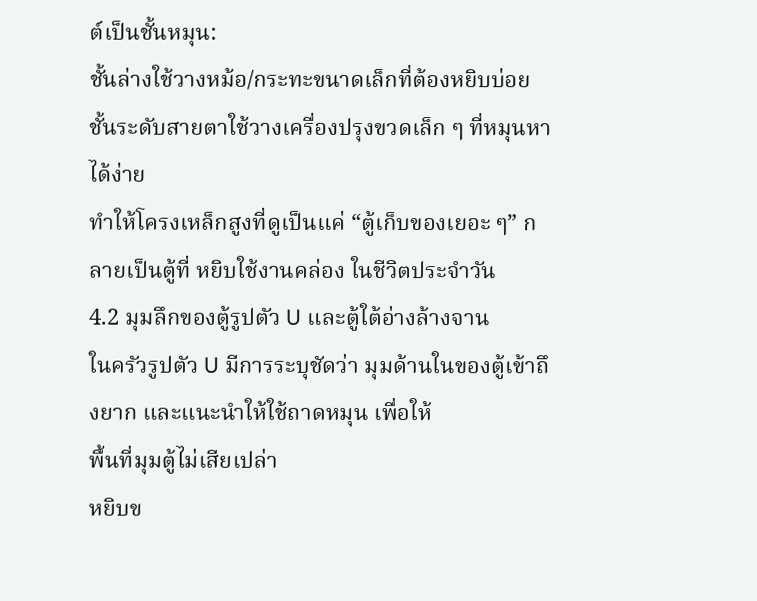ต์เป็นชั้นหมุน:
ชั้นล่างใช้วางหม้อ/กระทะขนาดเล็กที่ต้องหยิบบ่อย
ชั้นระดับสายตาใช้วางเครื่องปรุงขวดเล็ก ๆ ที่หมุนหาได้ง่าย
ทำให้โครงเหล็กสูงที่ดูเป็นแค่ “ตู้เก็บของเยอะ ๆ” กลายเป็นตู้ที่ หยิบใช้งานคล่อง ในชีวิตประจำวัน
4.2 มุมลึกของตู้รูปตัว U และตู้ใต้อ่างล้างจาน
ในครัวรูปตัว U มีการระบุชัดว่า มุมด้านในของตู้เข้าถึงยาก และแนะนำให้ใช้ถาดหมุน เพื่อให้
พื้นที่มุมตู้ไม่เสียเปล่า
หยิบข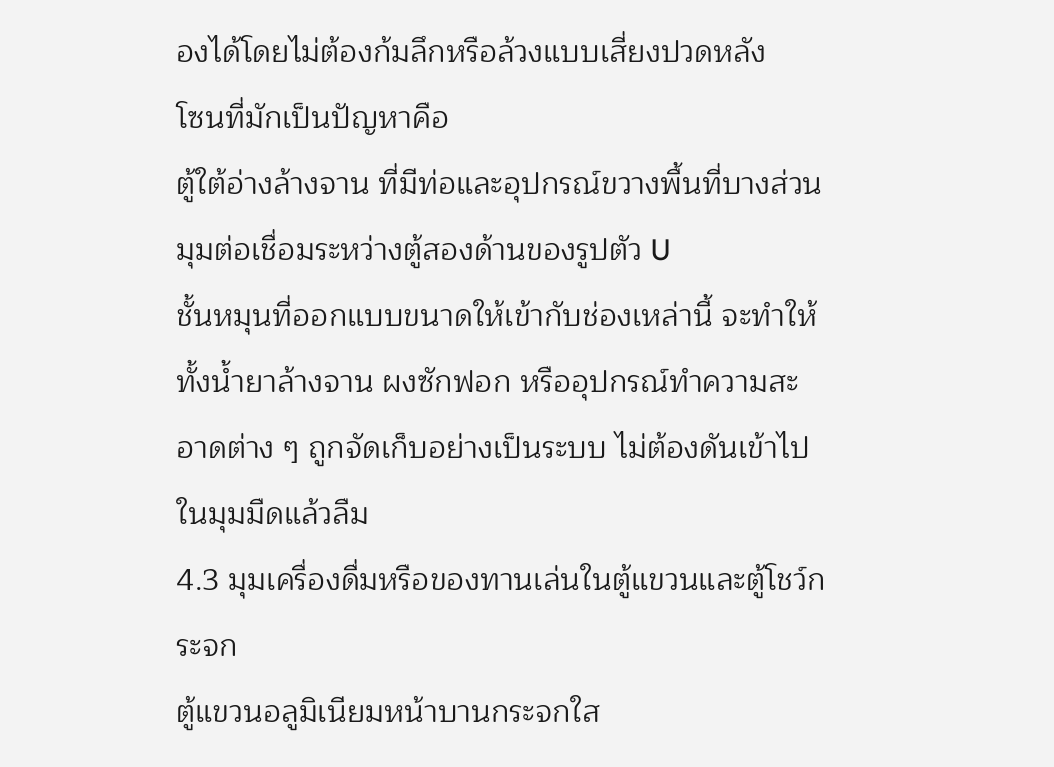องได้โดยไม่ต้องก้มลึกหรือล้วงแบบเสี่ยงปวดหลัง
โซนที่มักเป็นปัญหาคือ
ตู้ใต้อ่างล้างจาน ที่มีท่อและอุปกรณ์ขวางพื้นที่บางส่วน
มุมต่อเชื่อมระหว่างตู้สองด้านของรูปตัว U
ชั้นหมุนที่ออกแบบขนาดให้เข้ากับช่องเหล่านี้ จะทำให้ทั้งน้ำยาล้างจาน ผงซักฟอก หรืออุปกรณ์ทำความสะอาดต่าง ๆ ถูกจัดเก็บอย่างเป็นระบบ ไม่ต้องดันเข้าไปในมุมมืดแล้วลืม
4.3 มุมเครื่องดื่มหรือของทานเล่นในตู้แขวนและตู้โชว์กระจก
ตู้แขวนอลูมิเนียมหน้าบานกระจกใส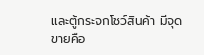และตู้กระจกโชว์สินค้า มีจุดขายคือ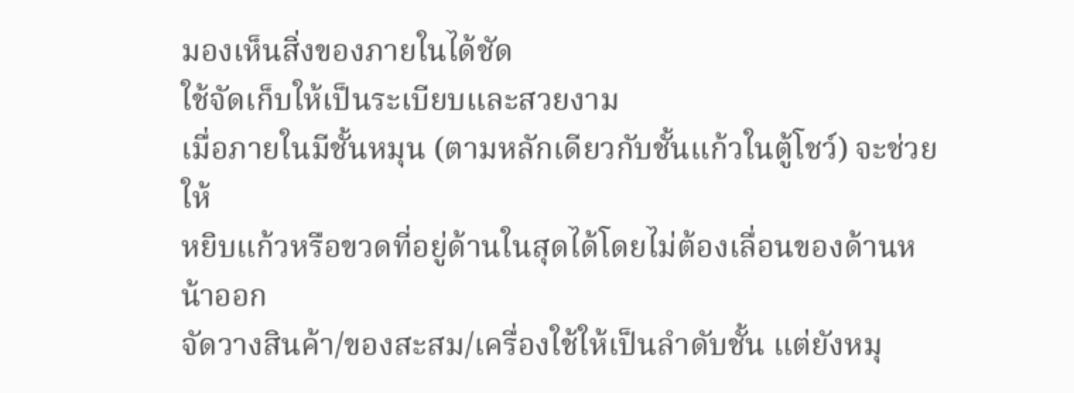มองเห็นสิ่งของภายในได้ชัด
ใช้จัดเก็บให้เป็นระเบียบและสวยงาม
เมื่อภายในมีชั้นหมุน (ตามหลักเดียวกับชั้นแก้วในตู้โชว์) จะช่วยให้
หยิบแก้วหรือขวดที่อยู่ด้านในสุดได้โดยไม่ต้องเลื่อนของด้านหน้าออก
จัดวางสินค้า/ของสะสม/เครื่องใช้ให้เป็นลำดับชั้น แต่ยังหมุ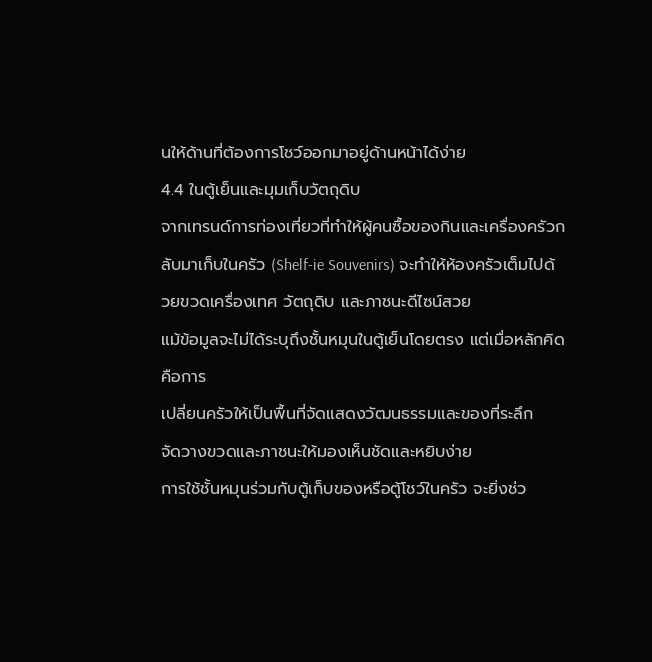นให้ด้านที่ต้องการโชว์ออกมาอยู่ด้านหน้าได้ง่าย
4.4 ในตู้เย็นและมุมเก็บวัตถุดิบ
จากเทรนด์การท่องเที่ยวที่ทำให้ผู้คนซื้อของกินและเครื่องครัวกลับมาเก็บในครัว (Shelf‑ie Souvenirs) จะทำให้ห้องครัวเต็มไปด้วยขวดเครื่องเทศ วัตถุดิบ และภาชนะดีไซน์สวย
แม้ข้อมูลจะไม่ได้ระบุถึงชั้นหมุนในตู้เย็นโดยตรง แต่เมื่อหลักคิดคือการ
เปลี่ยนครัวให้เป็นพื้นที่จัดแสดงวัฒนธรรมและของที่ระลึก
จัดวางขวดและภาชนะให้มองเห็นชัดและหยิบง่าย
การใช้ชั้นหมุนร่วมกับตู้เก็บของหรือตู้โชว์ในครัว จะยิ่งช่ว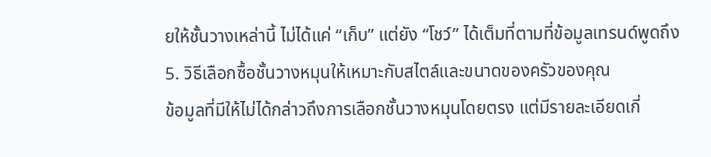ยให้ชั้นวางเหล่านี้ ไม่ได้แค่ “เก็บ” แต่ยัง “โชว์” ได้เต็มที่ตามที่ข้อมูลเทรนด์พูดถึง
5. วิธีเลือกซื้อชั้นวางหมุนให้เหมาะกับสไตล์และขนาดของครัวของคุณ
ข้อมูลที่มีให้ไม่ได้กล่าวถึงการเลือกชั้นวางหมุนโดยตรง แต่มีรายละเอียดเกี่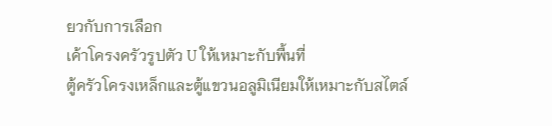ยวกับการเลือก
เค้าโครงครัวรูปตัว U ให้เหมาะกับพื้นที่
ตู้ครัวโครงเหล็กและตู้แขวนอลูมิเนียมให้เหมาะกับสไตล์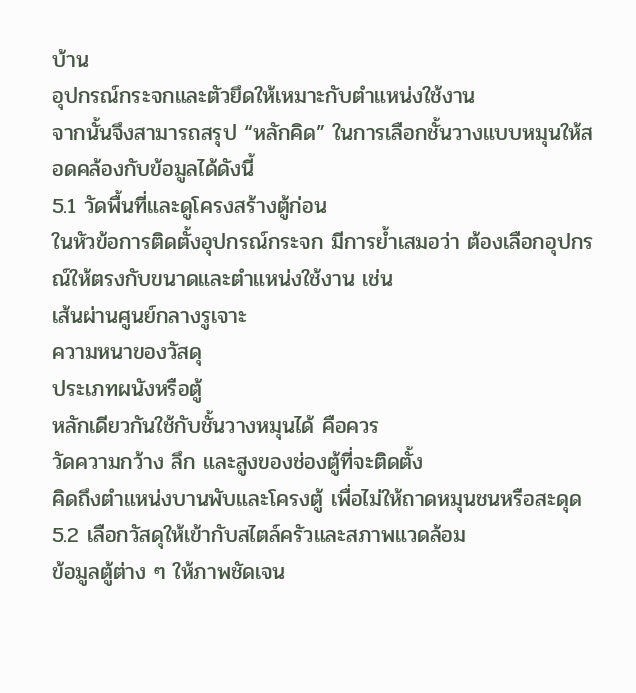บ้าน
อุปกรณ์กระจกและตัวยึดให้เหมาะกับตำแหน่งใช้งาน
จากนั้นจึงสามารถสรุป “หลักคิด” ในการเลือกชั้นวางแบบหมุนให้สอดคล้องกับข้อมูลได้ดังนี้
5.1 วัดพื้นที่และดูโครงสร้างตู้ก่อน
ในหัวข้อการติดตั้งอุปกรณ์กระจก มีการย้ำเสมอว่า ต้องเลือกอุปกรณ์ให้ตรงกับขนาดและตำแหน่งใช้งาน เช่น
เส้นผ่านศูนย์กลางรูเจาะ
ความหนาของวัสดุ
ประเภทผนังหรือตู้
หลักเดียวกันใช้กับชั้นวางหมุนได้ คือควร
วัดความกว้าง ลึก และสูงของช่องตู้ที่จะติดตั้ง
คิดถึงตำแหน่งบานพับและโครงตู้ เพื่อไม่ให้ถาดหมุนชนหรือสะดุด
5.2 เลือกวัสดุให้เข้ากับสไตล์ครัวและสภาพแวดล้อม
ข้อมูลตู้ต่าง ๆ ให้ภาพชัดเจน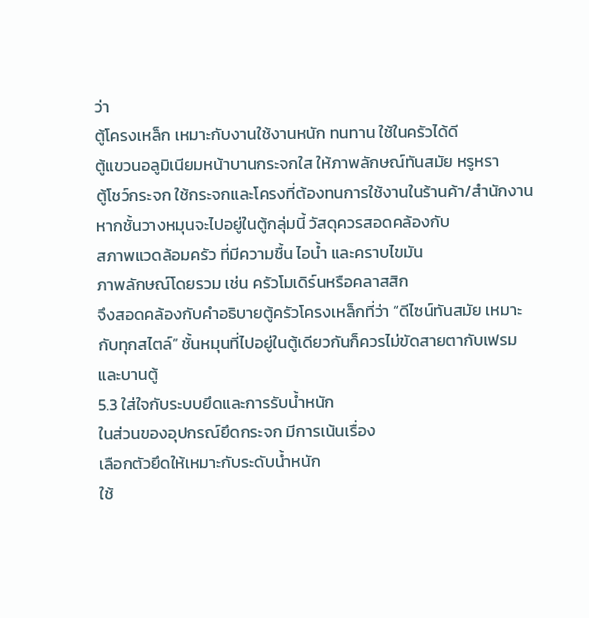ว่า
ตู้โครงเหล็ก เหมาะกับงานใช้งานหนัก ทนทาน ใช้ในครัวได้ดี
ตู้แขวนอลูมิเนียมหน้าบานกระจกใส ให้ภาพลักษณ์ทันสมัย หรูหรา
ตู้โชว์กระจก ใช้กระจกและโครงที่ต้องทนการใช้งานในร้านค้า/สำนักงาน
หากชั้นวางหมุนจะไปอยู่ในตู้กลุ่มนี้ วัสดุควรสอดคล้องกับ
สภาพแวดล้อมครัว ที่มีความชื้น ไอน้ำ และคราบไขมัน
ภาพลักษณ์โดยรวม เช่น ครัวโมเดิร์นหรือคลาสสิก
จึงสอดคล้องกับคำอธิบายตู้ครัวโครงเหล็กที่ว่า “ดีไซน์ทันสมัย เหมาะกับทุกสไตล์” ชั้นหมุนที่ไปอยู่ในตู้เดียวกันก็ควรไม่ขัดสายตากับเฟรมและบานตู้
5.3 ใส่ใจกับระบบยึดและการรับน้ำหนัก
ในส่วนของอุปกรณ์ยึดกระจก มีการเน้นเรื่อง
เลือกตัวยึดให้เหมาะกับระดับน้ำหนัก
ใช้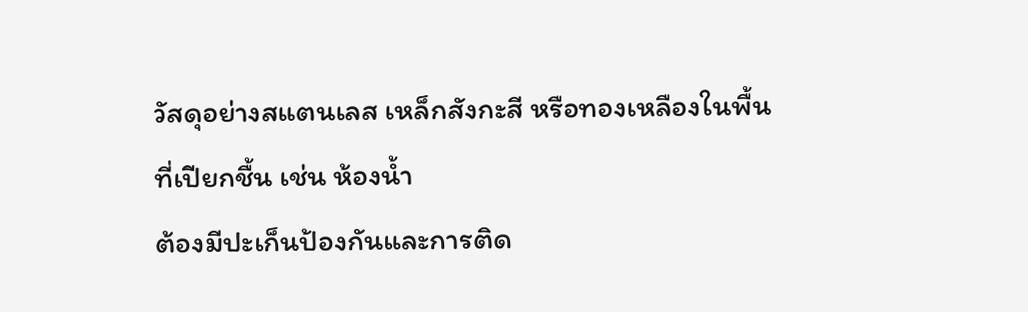วัสดุอย่างสแตนเลส เหล็กสังกะสี หรือทองเหลืองในพื้นที่เปียกชื้น เช่น ห้องน้ำ
ต้องมีปะเก็นป้องกันและการติด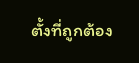ตั้งที่ถูกต้อง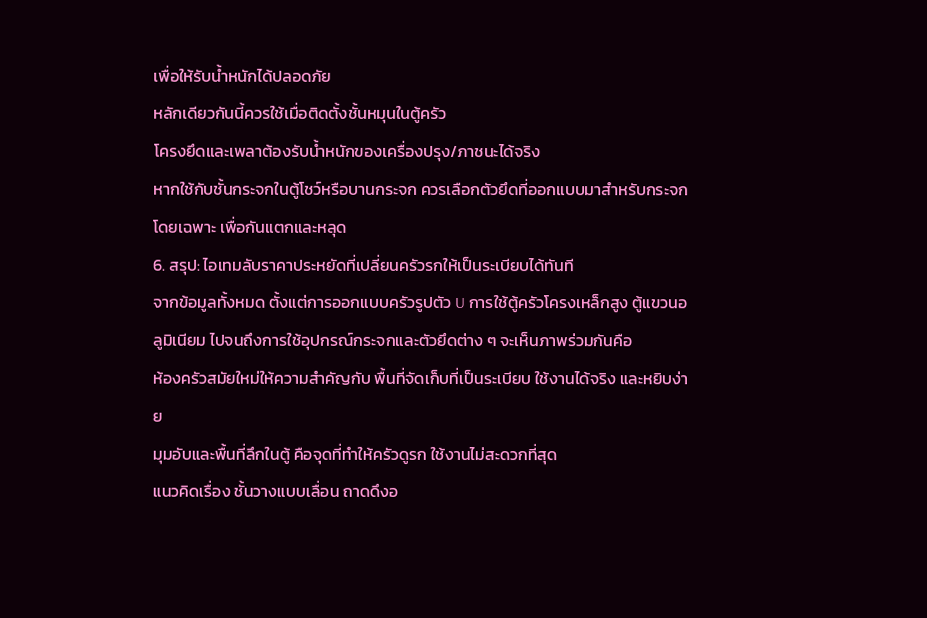เพื่อให้รับน้ำหนักได้ปลอดภัย
หลักเดียวกันนี้ควรใช้เมื่อติดตั้งชั้นหมุนในตู้ครัว
โครงยึดและเพลาต้องรับน้ำหนักของเครื่องปรุง/ภาชนะได้จริง
หากใช้กับชั้นกระจกในตู้โชว์หรือบานกระจก ควรเลือกตัวยึดที่ออกแบบมาสำหรับกระจกโดยเฉพาะ เพื่อกันแตกและหลุด
6. สรุป: ไอเทมลับราคาประหยัดที่เปลี่ยนครัวรกให้เป็นระเบียบได้ทันที
จากข้อมูลทั้งหมด ตั้งแต่การออกแบบครัวรูปตัว U การใช้ตู้ครัวโครงเหล็กสูง ตู้แขวนอลูมิเนียม ไปจนถึงการใช้อุปกรณ์กระจกและตัวยึดต่าง ๆ จะเห็นภาพร่วมกันคือ
ห้องครัวสมัยใหม่ให้ความสำคัญกับ พื้นที่จัดเก็บที่เป็นระเบียบ ใช้งานได้จริง และหยิบง่าย
มุมอับและพื้นที่ลึกในตู้ คือจุดที่ทำให้ครัวดูรก ใช้งานไม่สะดวกที่สุด
แนวคิดเรื่อง ชั้นวางแบบเลื่อน ถาดดึงอ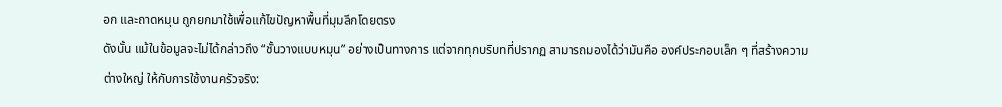อก และถาดหมุน ถูกยกมาใช้เพื่อแก้ไขปัญหาพื้นที่มุมลึกโดยตรง
ดังนั้น แม้ในข้อมูลจะไม่ได้กล่าวถึง “ชั้นวางแบบหมุน” อย่างเป็นทางการ แต่จากทุกบริบทที่ปรากฏ สามารถมองได้ว่ามันคือ องค์ประกอบเล็ก ๆ ที่สร้างความต่างใหญ่ ให้กับการใช้งานครัวจริง: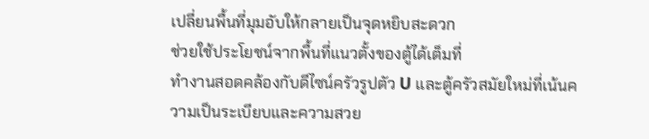เปลี่ยนพื้นที่มุมอับให้กลายเป็นจุดหยิบสะดวก
ช่วยใช้ประโยชน์จากพื้นที่แนวตั้งของตู้ได้เต็มที่
ทำงานสอดคล้องกับดีไซน์ครัวรูปตัว U และตู้ครัวสมัยใหม่ที่เน้นความเป็นระเบียบและความสวย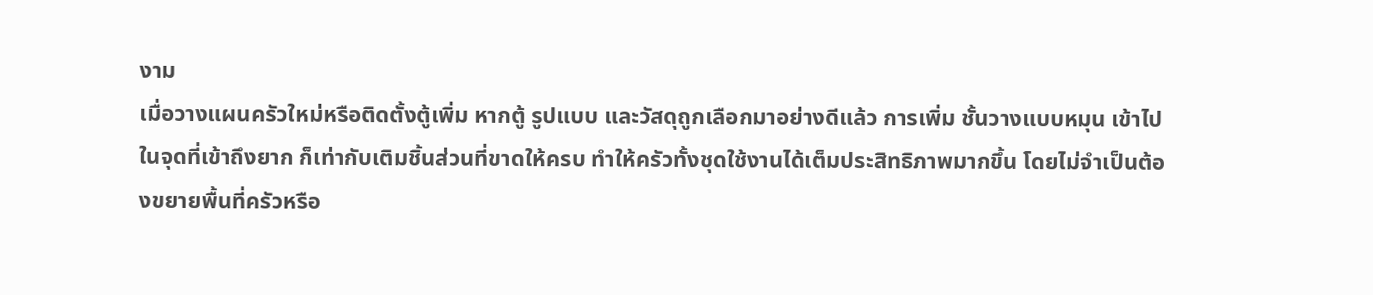งาม
เมื่อวางแผนครัวใหม่หรือติดตั้งตู้เพิ่ม หากตู้ รูปแบบ และวัสดุถูกเลือกมาอย่างดีแล้ว การเพิ่ม ชั้นวางแบบหมุน เข้าไปในจุดที่เข้าถึงยาก ก็เท่ากับเติมชิ้นส่วนที่ขาดให้ครบ ทำให้ครัวทั้งชุดใช้งานได้เต็มประสิทธิภาพมากขึ้น โดยไม่จำเป็นต้องขยายพื้นที่ครัวหรือ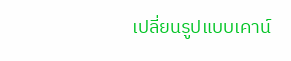เปลี่ยนรูปแบบเคาน์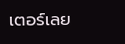เตอร์เลย